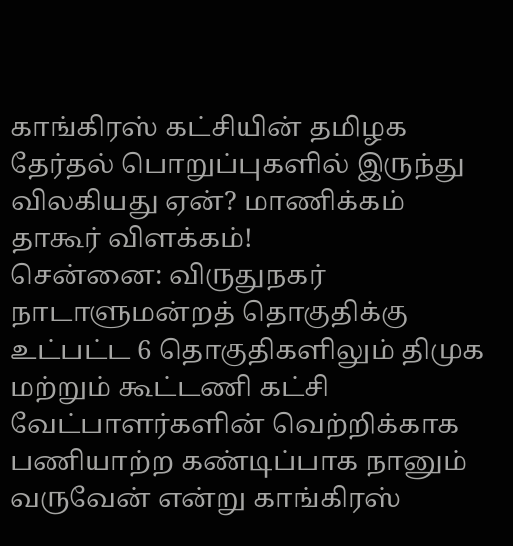காங்கிரஸ் கட்சியின் தமிழக தேர்தல் பொறுப்புகளில் இருந்து விலகியது ஏன்? மாணிக்கம் தாகூர் விளக்கம்!
சென்னை: விருதுநகர் நாடாளுமன்றத் தொகுதிக்கு உட்பட்ட 6 தொகுதிகளிலும் திமுக மற்றும் கூட்டணி கட்சி வேட்பாளர்களின் வெற்றிக்காக பணியாற்ற கண்டிப்பாக நானும் வருவேன் என்று காங்கிரஸ்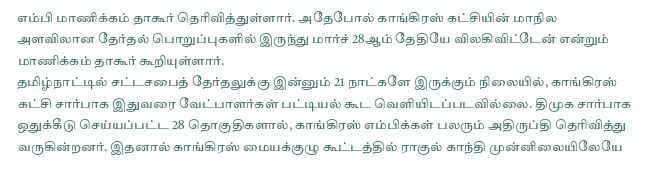எம்பி மாணிக்கம் தாகூர் தெரிவித்துள்ளார். அதேபோல் காங்கிரஸ் கட்சியின் மாநில அளவிலான தேர்தல் பொறுப்புகளில் இருந்து மார்ச் 28ஆம் தேதியே விலகிவிட்டேன் என்றும் மாணிக்கம் தாகூர் கூறியுள்ளார்.
தமிழ்நாட்டில் சட்டசபைத் தேர்தலுக்கு இன்னும் 21 நாட்களே இருக்கும் நிலையில், காங்கிரஸ் கட்சி சார்பாக இதுவரை வேட்பாளர்கள் பட்டியல் கூட வெளியிடப்படவில்லை. திமுக சார்பாக ஒதுக்கீடு செய்யப்பட்ட 28 தொகுதிகளால், காங்கிரஸ் எம்பிக்கள் பலரும் அதிருப்தி தெரிவித்து வருகின்றனர். இதனால் காங்கிரஸ் மையக்குழு கூட்டத்தில் ராகுல் காந்தி முன்னிலையிலேயே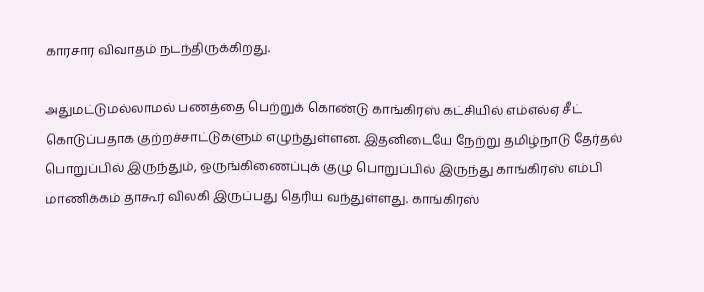காரசார விவாதம் நடந்திருக்கிறது.

அதுமட்டுமல்லாமல் பணத்தை பெற்றுக் கொண்டு காங்கிரஸ் கட்சியில் எம்எல்ஏ சீட் கொடுப்பதாக குற்றச்சாட்டுகளும் எழுந்துள்ளன. இதனிடையே நேற்று தமிழ்நாடு தேர்தல் பொறுப்பில் இருந்தும், ஒருங்கிணைப்புக் குழு பொறுப்பில் இருந்து காங்கிரஸ் எம்பி மாணிக்கம் தாகூர் விலகி இருப்பது தெரிய வந்துள்ளது. காங்கிரஸ்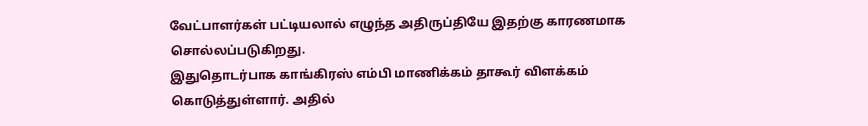வேட்பாளர்கள் பட்டியலால் எழுந்த அதிருப்தியே இதற்கு காரணமாக சொல்லப்படுகிறது.
இதுதொடர்பாக காங்கிரஸ் எம்பி மாணிக்கம் தாகூர் விளக்கம் கொடுத்துள்ளார். அதில்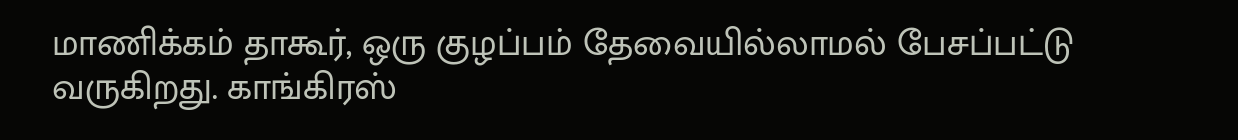மாணிக்கம் தாகூர், ஒரு குழப்பம் தேவையில்லாமல் பேசப்பட்டு வருகிறது. காங்கிரஸ்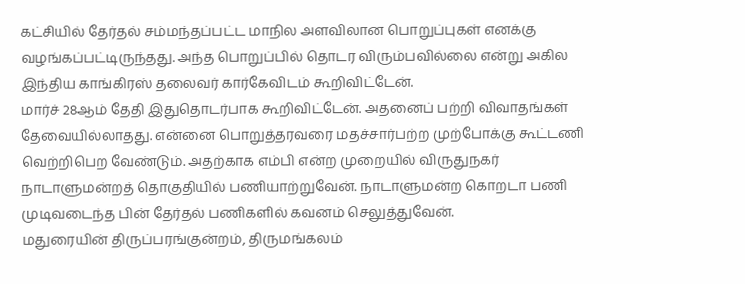கட்சியில் தேர்தல் சம்மந்தப்பட்ட மாநில அளவிலான பொறுப்புகள் எனக்கு வழங்கப்பட்டிருந்தது. அந்த பொறுப்பில் தொடர விரும்பவில்லை என்று அகில இந்திய காங்கிரஸ் தலைவர் கார்கேவிடம் கூறிவிட்டேன்.
மார்ச் 28ஆம் தேதி இதுதொடர்பாக கூறிவிட்டேன். அதனைப் பற்றி விவாதங்கள் தேவையில்லாதது. என்னை பொறுத்தரவரை மதச்சார்பற்ற முற்போக்கு கூட்டணி வெற்றிபெற வேண்டும். அதற்காக எம்பி என்ற முறையில் விருதுநகர் நாடாளுமன்றத் தொகுதியில் பணியாற்றுவேன். நாடாளுமன்ற கொறடா பணி முடிவடைந்த பின் தேர்தல் பணிகளில் கவனம் செலுத்துவேன்.
மதுரையின் திருப்பரங்குன்றம், திருமங்கலம்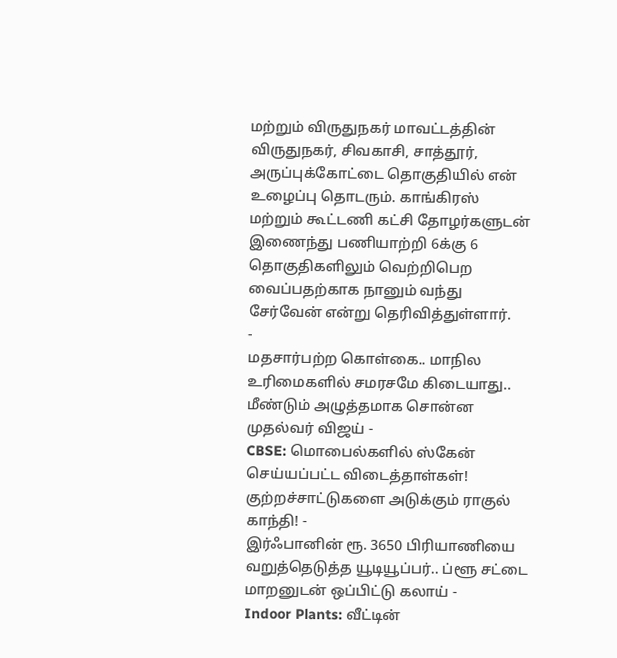மற்றும் விருதுநகர் மாவட்டத்தின் விருதுநகர், சிவகாசி, சாத்தூர், அருப்புக்கோட்டை தொகுதியில் என் உழைப்பு தொடரும். காங்கிரஸ் மற்றும் கூட்டணி கட்சி தோழர்களுடன் இணைந்து பணியாற்றி 6க்கு 6 தொகுதிகளிலும் வெற்றிபெற வைப்பதற்காக நானும் வந்து சேர்வேன் என்று தெரிவித்துள்ளார்.
-
மதசார்பற்ற கொள்கை.. மாநில உரிமைகளில் சமரசமே கிடையாது.. மீண்டும் அழுத்தமாக சொன்ன முதல்வர் விஜய் -
CBSE: மொபைல்களில் ஸ்கேன் செய்யப்பட்ட விடைத்தாள்கள்! குற்றச்சாட்டுகளை அடுக்கும் ராகுல் காந்தி! -
இர்ஃபானின் ரூ. 3650 பிரியாணியை வறுத்தெடுத்த யூடியூப்பர்.. ப்ளூ சட்டை மாறனுடன் ஒப்பிட்டு கலாய் -
Indoor Plants: வீட்டின்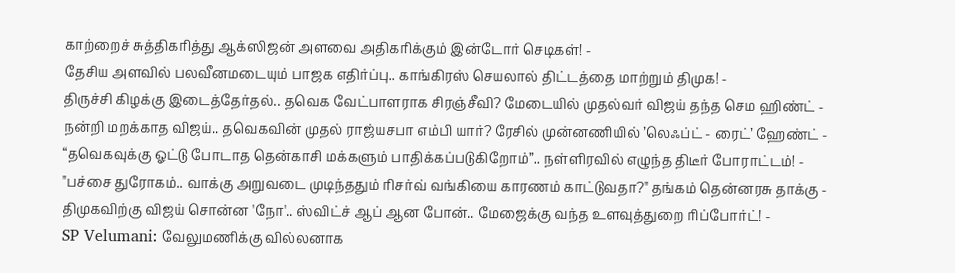காற்றைச் சுத்திகரித்து ஆக்ஸிஜன் அளவை அதிகரிக்கும் இன்டோர் செடிகள்! -
தேசிய அளவில் பலவீனமடையும் பாஜக எதிர்ப்பு.. காங்கிரஸ் செயலால் திட்டத்தை மாற்றும் திமுக! -
திருச்சி கிழக்கு இடைத்தேர்தல்.. தவெக வேட்பாளராக சிரஞ்சீவி? மேடையில் முதல்வர் விஜய் தந்த செம ஹிண்ட் -
நன்றி மறக்காத விஜய்.. தவெகவின் முதல் ராஜ்யசபா எம்பி யார்? ரேசில் முன்னணியில் ’லெஃப்ட் - ரைட்’ ஹேண்ட் -
“தவெகவுக்கு ஓட்டு போடாத தென்காசி மக்களும் பாதிக்கப்படுகிறோம்”.. நள்ளிரவில் எழுந்த திடீர் போராட்டம்! -
"பச்சை துரோகம்.. வாக்கு அறுவடை முடிந்ததும் ரிசர்வ் வங்கியை காரணம் காட்டுவதா?" தங்கம் தென்னரசு தாக்கு -
திமுகவிற்கு விஜய் சொன்ன 'நோ'.. ஸ்விட்ச் ஆப் ஆன போன்.. மேஜைக்கு வந்த உளவுத்துறை ரிப்போர்ட்! -
SP Velumani: வேலுமணிக்கு வில்லனாக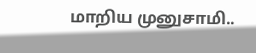மாறிய முனுசாமி..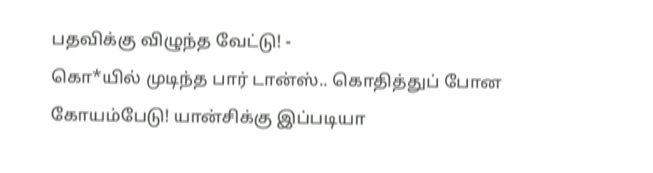பதவிக்கு விழுந்த வேட்டு! -
கொ*யில் முடிந்த பார் டான்ஸ்.. கொதித்துப் போன கோயம்பேடு! யான்சிக்கு இப்படியா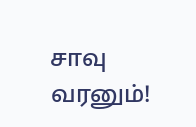சாவு வரனும்!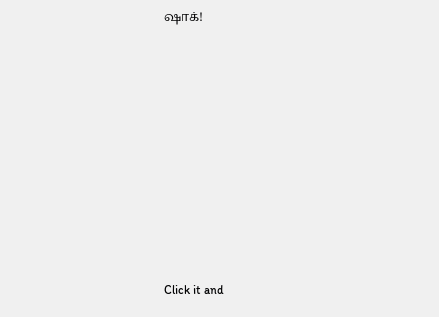ஷாக்!












Click it and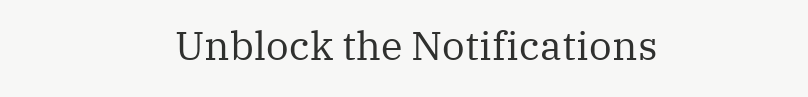Unblock the Notifications